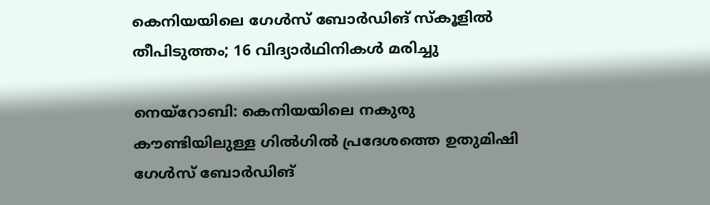കെനിയയിലെ ഗേൾസ് ബോർഡിങ് സ്കൂളിൽ തീപിടുത്തം; 16 വിദ്യാർഥിനികൾ മരിച്ചു

നെയ്‌റോബി: കെനിയയിലെ നകുരു കൗണ്ടിയിലുള്ള ഗിൽഗിൽ പ്രദേശത്തെ ഉതുമിഷി ഗേൾസ് ബോർഡിങ്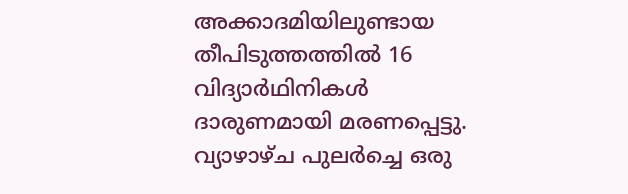അക്കാദമിയിലുണ്ടായ തീപിടുത്തത്തിൽ 16 വിദ്യാർഥിനികൾ ദാരുണമായി മരണപ്പെട്ടു. വ്യാഴാഴ്ച പുലർച്ചെ ഒരു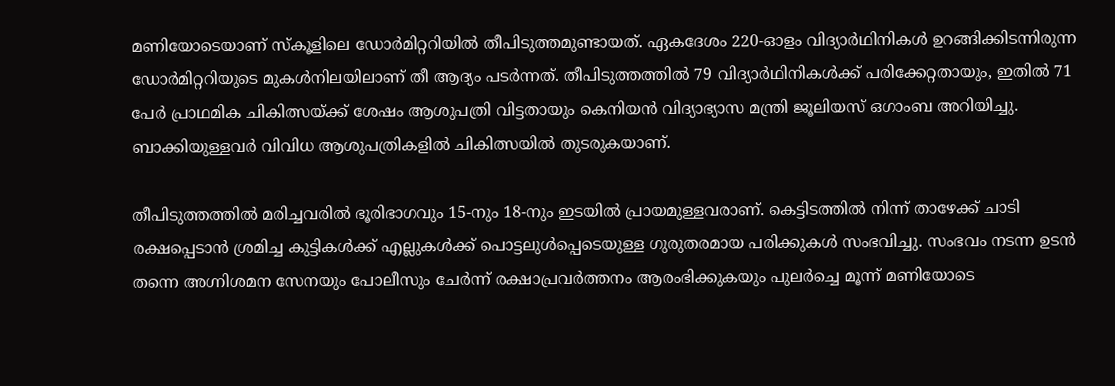മണിയോടെയാണ് സ്കൂളിലെ ഡോർമിറ്ററിയിൽ തീപിടുത്തമുണ്ടായത്. ഏകദേശം 220-ഓളം വിദ്യാർഥിനികൾ ഉറങ്ങിക്കിടന്നിരുന്ന ഡോർമിറ്ററിയുടെ മുകൾനിലയിലാണ് തീ ആദ്യം പടർന്നത്. തീപിടുത്തത്തിൽ 79 വിദ്യാർഥിനികൾക്ക് പരിക്കേറ്റതായും, ഇതിൽ 71 പേർ പ്രാഥമിക ചികിത്സയ്ക്ക് ശേഷം ആശുപത്രി വിട്ടതായും കെനിയൻ വിദ്യാഭ്യാസ മന്ത്രി ജൂലിയസ് ഒഗാംബ അറിയിച്ചു. ബാക്കിയുള്ളവർ വിവിധ ആശുപത്രികളിൽ ചികിത്സയിൽ തുടരുകയാണ്.

തീപിടുത്തത്തിൽ മരിച്ചവരിൽ ഭൂരിഭാഗവും 15-നും 18-നും ഇടയിൽ പ്രായമുള്ളവരാണ്. കെട്ടിടത്തിൽ നിന്ന് താഴേക്ക് ചാടി രക്ഷപ്പെടാൻ ശ്രമിച്ച കുട്ടികൾക്ക് എല്ലുകൾക്ക് പൊട്ടലുൾപ്പെടെയുള്ള ഗുരുതരമായ പരിക്കുകൾ സംഭവിച്ചു. സംഭവം നടന്ന ഉടൻ തന്നെ അഗ്നിശമന സേനയും പോലീസും ചേർന്ന് രക്ഷാപ്രവർത്തനം ആരംഭിക്കുകയും പുലർച്ചെ മൂന്ന് മണിയോടെ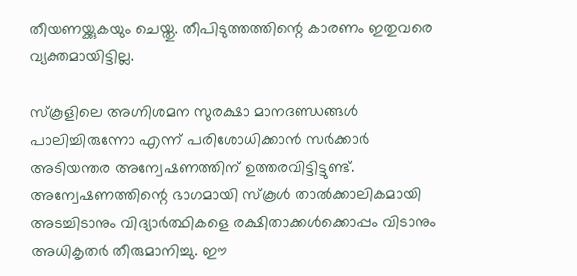തീയണയ്ക്കുകയും ചെയ്തു. തീപിടുത്തത്തിന്റെ കാരണം ഇതുവരെ വ്യക്തമായിട്ടില്ല.

സ്കൂളിലെ അഗ്നിശമന സുരക്ഷാ മാനദണ്ഡങ്ങൾ പാലിച്ചിരുന്നോ എന്ന് പരിശോധിക്കാൻ സർക്കാർ അടിയന്തര അന്വേഷണത്തിന് ഉത്തരവിട്ടിട്ടുണ്ട്. അന്വേഷണത്തിന്റെ ഭാഗമായി സ്കൂൾ താൽക്കാലികമായി അടച്ചിടാനും വിദ്യാർത്ഥികളെ രക്ഷിതാക്കൾക്കൊപ്പം വിടാനും അധികൃതർ തീരുമാനിച്ചു. ഈ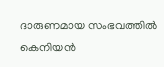ദാരുണമായ സംഭവത്തിൽ കെനിയൻ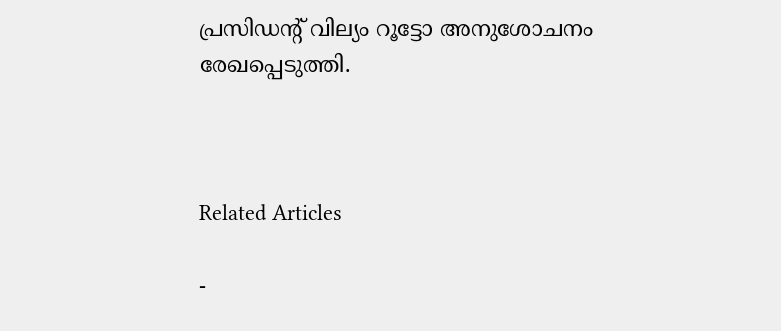പ്രസിഡന്റ് വില്യം റൂട്ടോ അനുശോചനം രേഖപ്പെടുത്തി.



Related Articles

-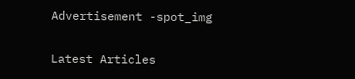Advertisement -spot_img

Latest Articles